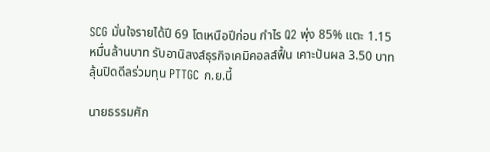SCG มั่นใจรายได้ปี 69 โตเหนือปีก่อน กำไร Q2 พุ่ง 85% แตะ 1.15 หมื่นล้านบาท รับอานิสงส์ธุรกิจเคมิคอลส์ฟื้น เคาะปันผล 3.50 บาท ลุ้นปิดดีลร่วมทุน PTTGC ก.ย.นี้

นายธรรมศัก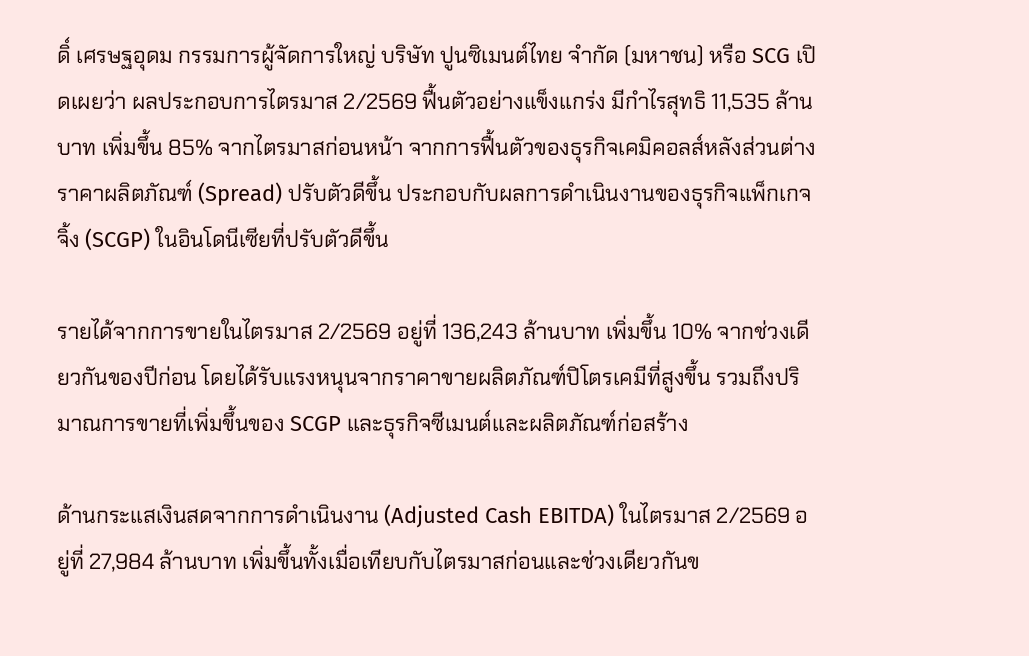ดิ์ เศรษฐอุดม กรรมการผู้จัดการใหญ่ บริษัท ปูนซิเมนต์ไทย จำกัด (มหาชน) หรือ SCG เปิดเผยว่า ผลประกอบการไตรมาส 2/2569 ฟื้นตัวอย่างแข็งแกร่ง มีกำไรสุทธิ 11,535 ล้านบาท เพิ่มขึ้น 85% จากไตรมาสก่อนหน้า จากการฟื้นตัวของธุรกิจเคมิคอลส์หลังส่วนต่างราคาผลิตภัณฑ์ (Spread) ปรับตัวดีขึ้น ประกอบกับผลการดำเนินงานของธุรกิจแพ็กเกจจิ้ง (SCGP) ในอินโดนีเซียที่ปรับตัวดีขึ้น

รายได้จากการขายในไตรมาส 2/2569 อยู่ที่ 136,243 ล้านบาท เพิ่มขึ้น 10% จากช่วงเดียวกันของปีก่อน โดยได้รับแรงหนุนจากราคาขายผลิตภัณฑ์ปิโตรเคมีที่สูงขึ้น รวมถึงปริมาณการขายที่เพิ่มขึ้นของ SCGP และธุรกิจซีเมนต์และผลิตภัณฑ์ก่อสร้าง

ด้านกระแสเงินสดจากการดำเนินงาน (Adjusted Cash EBITDA) ในไตรมาส 2/2569 อยู่ที่ 27,984 ล้านบาท เพิ่มขึ้นทั้งเมื่อเทียบกับไตรมาสก่อนและช่วงเดียวกันข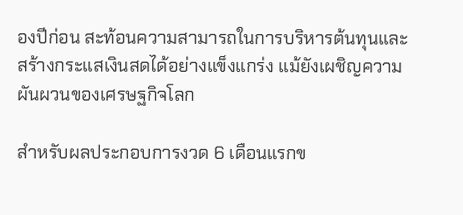องปีก่อน สะท้อนความสามารถในการบริหารต้นทุนและสร้างกระแสเงินสดได้อย่างแข็งแกร่ง แม้ยังเผชิญความผันผวนของเศรษฐกิจโลก

สำหรับผลประกอบการงวด 6 เดือนแรกข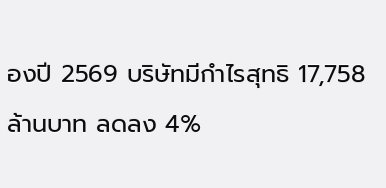องปี 2569 บริษัทมีกำไรสุทธิ 17,758 ล้านบาท ลดลง 4%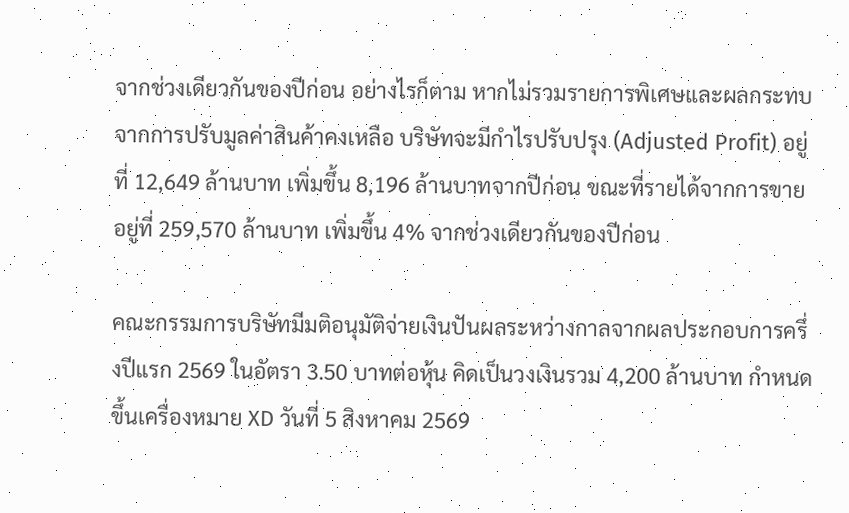จากช่วงเดียวกันของปีก่อน อย่างไรก็ตาม หากไม่รวมรายการพิเศษและผลกระทบจากการปรับมูลค่าสินค้าคงเหลือ บริษัทจะมีกำไรปรับปรุง (Adjusted Profit) อยู่ที่ 12,649 ล้านบาท เพิ่มขึ้น 8,196 ล้านบาทจากปีก่อน ขณะที่รายได้จากการขายอยู่ที่ 259,570 ล้านบาท เพิ่มขึ้น 4% จากช่วงเดียวกันของปีก่อน

คณะกรรมการบริษัทมีมติอนุมัติจ่ายเงินปันผลระหว่างกาลจากผลประกอบการครึ่งปีแรก 2569 ในอัตรา 3.50 บาทต่อหุ้น คิดเป็นวงเงินรวม 4,200 ล้านบาท กำหนดขึ้นเครื่องหมาย XD วันที่ 5 สิงหาคม 2569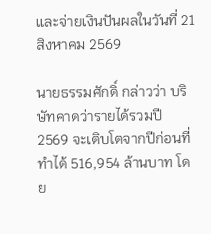และจ่ายเงินปันผลในวันที่ 21 สิงหาคม 2569

นายธรรมศักดิ์ กล่าวว่า บริษัทคาดว่ารายได้รวมปี 2569 จะเติบโตจากปีก่อนที่ทำได้ 516,954 ล้านบาท โดย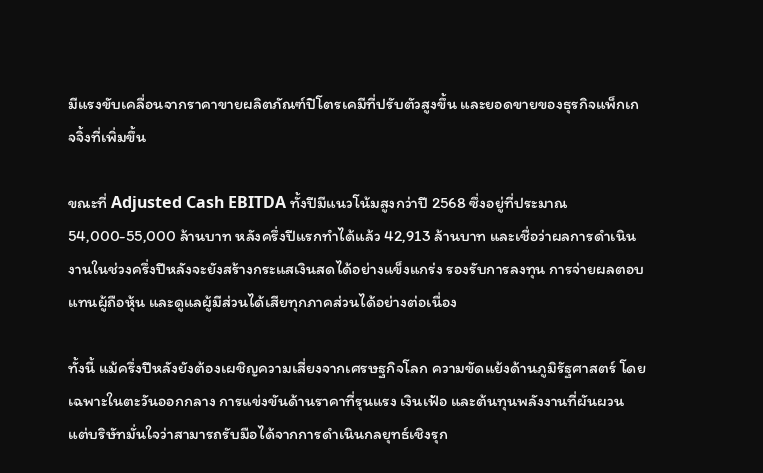มีแรงขับเคลื่อนจากราคาขายผลิตภัณฑ์ปิโตรเคมีที่ปรับตัวสูงขึ้น และยอดขายของธุรกิจแพ็กเกจจิ้งที่เพิ่มขึ้น

ขณะที่ Adjusted Cash EBITDA ทั้งปีมีแนวโน้มสูงกว่าปี 2568 ซึ่งอยู่ที่ประมาณ 54,000-55,000 ล้านบาท หลังครึ่งปีแรกทำได้แล้ว 42,913 ล้านบาท และเชื่อว่าผลการดำเนินงานในช่วงครึ่งปีหลังจะยังสร้างกระแสเงินสดได้อย่างแข็งแกร่ง รองรับการลงทุน การจ่ายผลตอบแทนผู้ถือหุ้น และดูแลผู้มีส่วนได้เสียทุกภาคส่วนได้อย่างต่อเนื่อง

ทั้งนี้ แม้ครึ่งปีหลังยังต้องเผชิญความเสี่ยงจากเศรษฐกิจโลก ความขัดแย้งด้านภูมิรัฐศาสตร์ โดยเฉพาะในตะวันออกกลาง การแข่งขันด้านราคาที่รุนแรง เงินเฟ้อ และต้นทุนพลังงานที่ผันผวน แต่บริษัทมั่นใจว่าสามารถรับมือได้จากการดำเนินกลยุทธ์เชิงรุก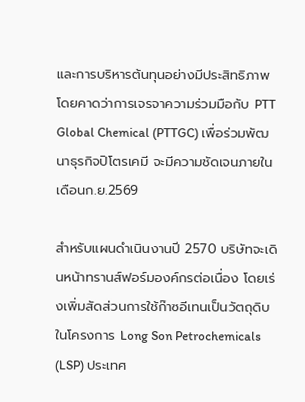และการบริหารต้นทุนอย่างมีประสิทธิภาพ โดยคาดว่าการเจรจาความร่วมมือกับ PTT Global Chemical (PTTGC) เพื่อร่วมพัฒนาธุรกิจปิโตรเคมี จะมีความชัดเจนภายในเดือนก.ย.2569

สำหรับแผนดำเนินงานปี 2570 บริษัทจะเดินหน้าทรานส์ฟอร์มองค์กรต่อเนื่อง โดยเร่งเพิ่มสัดส่วนการใช้ก๊าซอีเทนเป็นวัตถุดิบในโครงการ Long Son Petrochemicals (LSP) ประเทศ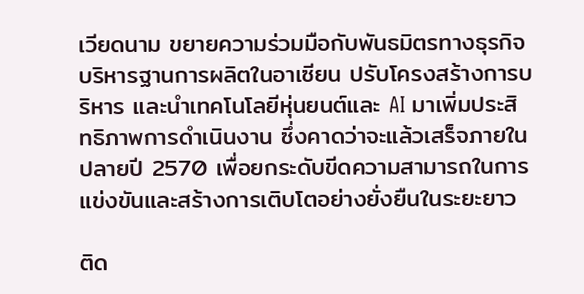เวียดนาม ขยายความร่วมมือกับพันธมิตรทางธุรกิจ บริหารฐานการผลิตในอาเซียน ปรับโครงสร้างการบริหาร และนำเทคโนโลยีหุ่นยนต์และ AI มาเพิ่มประสิทธิภาพการดำเนินงาน ซึ่งคาดว่าจะแล้วเสร็จภายในปลายปี 2570 เพื่อยกระดับขีดความสามารถในการแข่งขันและสร้างการเติบโตอย่างยั่งยืนในระยะยาว

ติด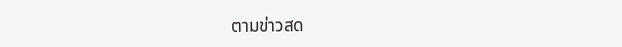ตามข่าวสด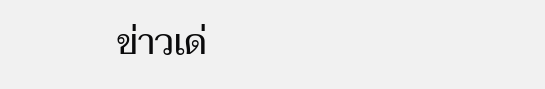ข่าวเด่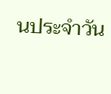นประจำวัน